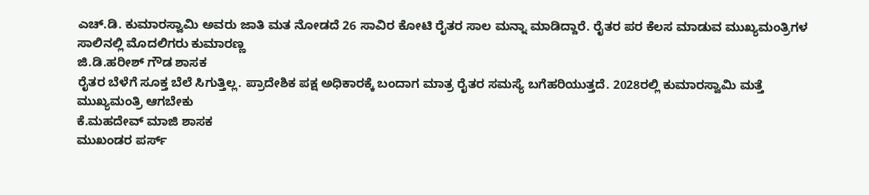ಎಚ್.ಡಿ. ಕುಮಾರಸ್ವಾಮಿ ಅವರು ಜಾತಿ ಮತ ನೋಡದೆ 26 ಸಾವಿರ ಕೋಟಿ ರೈತರ ಸಾಲ ಮನ್ನಾ ಮಾಡಿದ್ದಾರೆ. ರೈತರ ಪರ ಕೆಲಸ ಮಾಡುವ ಮುಖ್ಯಮಂತ್ರಿಗಳ ಸಾಲಿನಲ್ಲಿ ಮೊದಲಿಗರು ಕುಮಾರಣ್ಣ
ಜಿ.ಡಿ.ಹರೀಶ್ ಗೌಡ ಶಾಸಕ
ರೈತರ ಬೆಳೆಗೆ ಸೂಕ್ತ ಬೆಲೆ ಸಿಗುತ್ತಿಲ್ಲ. ಪ್ರಾದೇಶಿಕ ಪಕ್ಷ ಅಧಿಕಾರಕ್ಕೆ ಬಂದಾಗ ಮಾತ್ರ ರೈತರ ಸಮಸ್ಯೆ ಬಗೆಹರಿಯುತ್ತದೆ. 2028ರಲ್ಲಿ ಕುಮಾರಸ್ವಾಮಿ ಮತ್ತೆ ಮುಖ್ಯಮಂತ್ರಿ ಆಗಬೇಕು
ಕೆ.ಮಹದೇವ್ ಮಾಜಿ ಶಾಸಕ
ಮುಖಂಡರ ಪರ್ಸ್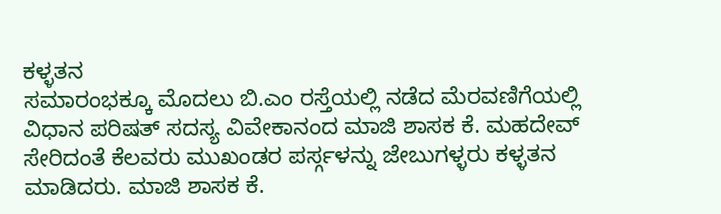ಕಳ್ಳತನ
ಸಮಾರಂಭಕ್ಕೂ ಮೊದಲು ಬಿ.ಎಂ ರಸ್ತೆಯಲ್ಲಿ ನಡೆದ ಮೆರವಣಿಗೆಯಲ್ಲಿ ವಿಧಾನ ಪರಿಷತ್ ಸದಸ್ಯ ವಿವೇಕಾನಂದ ಮಾಜಿ ಶಾಸಕ ಕೆ. ಮಹದೇವ್ ಸೇರಿದಂತೆ ಕೆಲವರು ಮುಖಂಡರ ಪರ್ಸ್ಗಳನ್ನು ಜೇಬುಗಳ್ಳರು ಕಳ್ಳತನ ಮಾಡಿದರು. ಮಾಜಿ ಶಾಸಕ ಕೆ.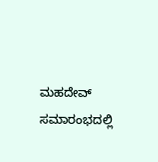ಮಹದೇವ್ ಸಮಾರಂಭದಲ್ಲಿ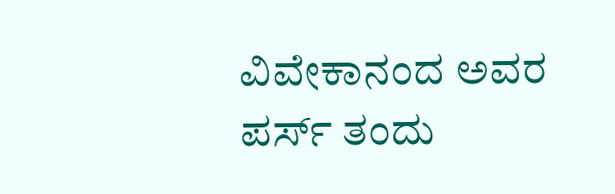ವಿವೇಕಾನಂದ ಅವರ ಪರ್ಸ್ ತಂದು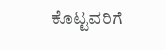ಕೊಟ್ಟವರಿಗೆ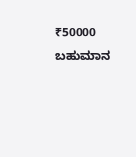₹50000 ಬಹುಮಾನ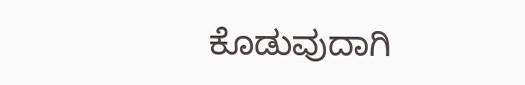ಕೊಡುವುದಾಗಿ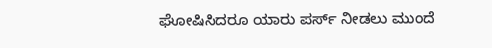ಘೋಷಿಸಿದರೂ ಯಾರು ಪರ್ಸ್ ನೀಡಲು ಮುಂದೆ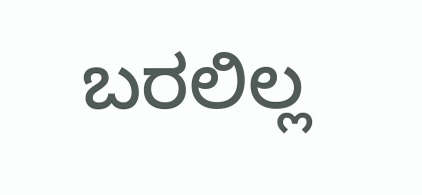ಬರಲಿಲ್ಲ